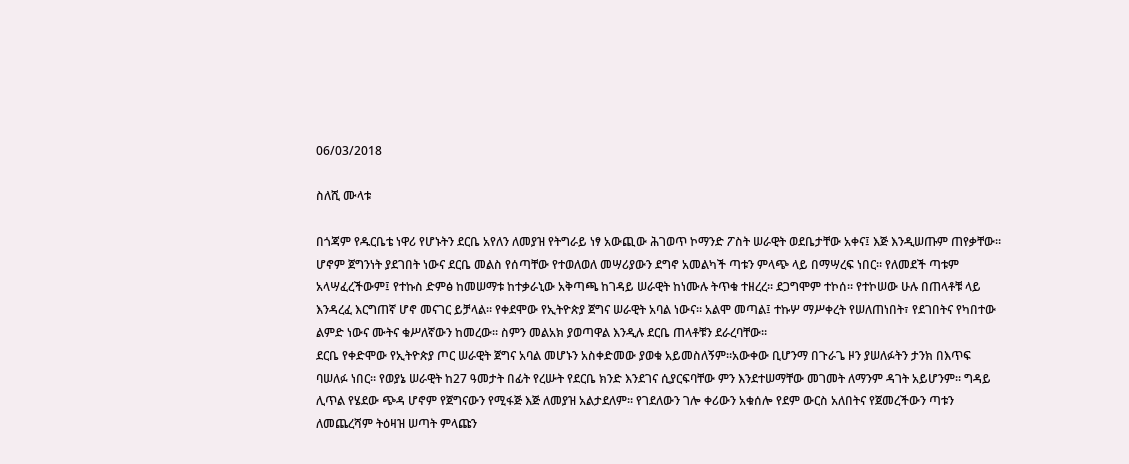06/03/2018

ስለሺ ሙላቱ

በጎጃም የዱርቤቴ ነዋሪ የሆኑትን ደርቤ አየለን ለመያዝ የትግራይ ነፃ አውጪው ሕገወጥ ኮማንድ ፖስት ሠራዊት ወደቤታቸው አቀና፤ እጅ እንዲሠጡም ጠየቃቸው። ሆኖም ጀግንነት ያደገበት ነውና ደርቤ መልስ የሰጣቸው የተወለወለ መሣሪያውን ደግኖ አመልካች ጣቱን ምላጭ ላይ በማሣረፍ ነበር። የለመደች ጣቱም አላሣፈረችውም፤ የተኩስ ድምፅ ከመሠማቱ ከተቃራኒው አቅጣጫ ከገዳይ ሠራዊት ከነሙሉ ትጥቁ ተዘረረ። ደጋግሞም ተኮሰ። የተኮሠው ሁሉ በጠላቶቹ ላይ እንዳረፈ እርግጠኛ ሆኖ መናገር ይቻላል። የቀደሞው የኢትዮጵያ ጀግና ሠራዊት አባል ነውና። አልሞ መጣል፤ ተኩሦ ማሥቀረት የሠለጠነበት፣ የደገበትና የካበተው ልምድ ነውና ሙትና ቁሥለኛውን ከመረው። ስምን መልአክ ያወጣዋል እንዲሉ ደርቤ ጠላቶቹን ደራረባቸው።
ደርቤ የቀድሞው የኢትዮጵያ ጦር ሠራዊት ጀግና አባል መሆኑን አስቀድመው ያወቁ አይመስለኝም።አውቀው ቢሆንማ በጉራጌ ዞን ያሠለፉትን ታንክ በእጥፍ ባሠለፉ ነበር። የወያኔ ሠራዊት ከ27 ዓመታት በፊት የረሡት የደርቤ ክንድ እንደገና ሲያርፍባቸው ምን እንደተሠማቸው መገመት ለማንም ዳገት አይሆንም። ግዳይ ሊጥል የሄደው ጭዳ ሆኖም የጀግናውን የሚፋጅ እጅ ለመያዝ አልታደለም። የገደለውን ገሎ ቀሪውን አቁሰሎ የደም ውርስ አለበትና የጀመረችውን ጣቱን ለመጨረሻም ትዕዛዝ ሠጣት ምላጩን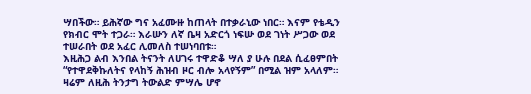ሣበችው። ይሕኛው ግና አፈሙዙ ከጠላት በተቃራኒው ነበር። እናም የቴዲን የክብር ሞት ተጋራ። እራሡን ለኛ ቤዛ አድርጎ ነፍሡ ወደ ገነት ሥጋው ወደ ተሠራበት ወደ አፈር ሊመለስ ተሠነባበቱ።
እዚሕጋ ልብ እንበል ትናንት ለሀገሩ ተዋድቆ ሣለ ያ ሁሉ በደል ሲፈፀምበት “የተዋደቅኩለትና የላከኝ ሕዝብ ዞር ብሎ አላየኝም” በሚል ዝም አላለም። ዛሬም ለዚሕ ትንታግ ትውልድ ምሣሌ ሆኖ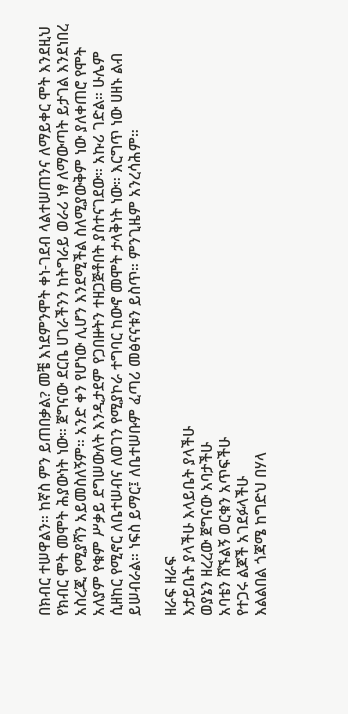በክብር ተሠዋልን። ከኛስ ምን ይጠበቃል? መቼ እነደምንሞት ቀነ-ገደብ ላልተሠጠንና ለማይቀር ሞት እንደዚህ የክብር ሞት መሞት ሕያውነት ነው። ጀግናው ደርቤ ሀገራችንን ከትግራይ ወራሪ ነፃ ለማውጣት ይታገል እንደነበረ አስረጂ የሚያሻን አይመስለኝም። አንድ ቀን የሆነው ሊሆን እንደሚችል ስለሚያውቅም ነው ያለቀጠሮ የሞት አለያም የቁም ሥቃይ ደግሠውለት እንዲታደም የጋበዙትን ተዘጋጅቶበት ያስተናገደው። አኩሪ ገድል። ሁሌም ሲዘከር የሚኖር ለቤተሠብና ለወገን የሚያኮራ ተግባር ከውኖ መሞት ታላቅነት ነው። እርግጥ ነው ሀዘኑ ልብ ይሠብራል። ነፍስ ይማር፤ ለቤተሠቡም ፈጣሪ መፅናናቱን ይስጥ። ምንጊዜም አንረሳሕም።

ዘራፍ ዘራፍ
እታይቤት ያላችሁ እላይቤት ያላችሁ
ወያኔን ዘረረው ጀግናው አባታችሁ
አባቴን ሸኙልኝ ወርቁን አጥፍችሁ
የተጋሩ ልጆች አገደፉላችሁ
እልልበል ጎጃሜ ከግድህ በሃላ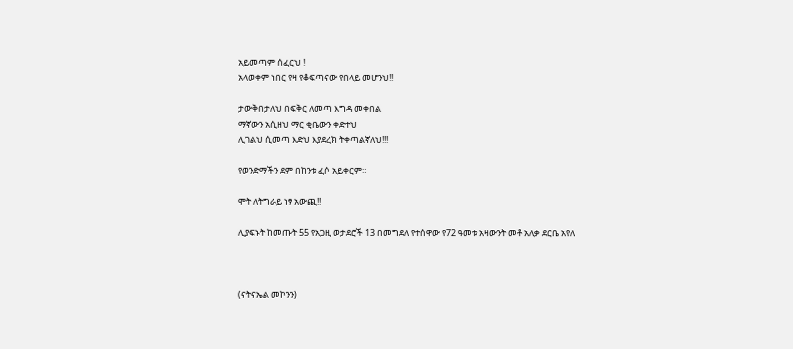አይመጣም ሰፈርህ !
አላወቀም ነበር የዛ የቆፍጣናው የበላይ መሆንህ!!

ታውቅበታለህ በፍቅር ለመጣ እግዳ መቀበል
ማኛውን አሲዘህ ማር ቂቤውን ቀድተህ
ሊገልህ ሲመጣ እድህ እያደረክ ትቀጣልኛለህ!!!

የወንድማችን ደም በከንቱ ፈሶ አይቀርም።

ሞት ለትግራይ ነፃ አውጪ!!

ሊያፍኑት ከመጡት 55 የአጋዚ ወታደሮች 13 በመግደለ የተሰዋው የ72 ዓመቱ አዛውንት መቶ አለቃ ደርቤ አየለ



(ናትናኤል መኮንን)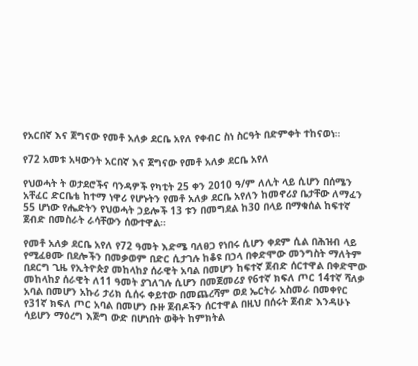የአርበኛ እና ጀግናው የመቶ አለቃ ደርቤ አየለ የቀብር ስነ ስርዓት በድምቀት ተከናወነ።

የ72 አመቱ አዛውንት አርበኛ እና ጀግናው የመቶ አለቃ ደርቤ አየለ

የህወሓት ት ወታደሮችና ባንዳዎች የካቲት 25 ቀን 2010 ዓ/ም ለሊት ላይ ሲሆን በሰሜን አቸፈር ድርቤቴ ከተማ ነዋሪ የሆኑትን የመቶ አለቃ ደርቤ አየለን ከመኖሪያ ቤታቸው ለማፈን 55 ሆነው የሔድትን የህወሓት ኃይሎች 13 ቱን በመግደል ከ30 በላይ በማቁሰል ከፍተኛ ጀብድ በመስራት ራሳቸውን ሰውተዋል።

የመቶ አለቃ ደርቤ አየለ የ72 ዓመት እድሜ ባለፀጋ የነበሩ ሲሆን ቀደም ሲል በሕዝብ ላይ የሚፈፀሙ በደሎችን በመቃወም በድር ሲታገሉ ከቆዩ በኃላ በቀድሞው መንግስት ማለትም በደርግ ጊዜ የኢትዮጵያ መከላከያ ሰራዊት አባል በመሆን ከፍተኛ ጀብድ ሰርተዋል በቀድሞው መከላከያ ሰራዊት ለ11 ዓመት ያገለገሉ ሲሆን በመጀመሪያ የ6ተኛ ክፍለ ጦር 14ተኛ ሻለቃ አባል በመሆን አኩሪ ታሪክ ሲሰሩ ቀይተው በመጨረሻም ወደ ኤርትራ አስመራ በመቀየር የ31ኛ ክፍለ ጦር አባል በመሆን ቡዙ ጀብዶችን ሰርተዋል በዚህ በሰሩት ጀብድ እንዳሁኑ ሳይሆን ማዕረግ እጅግ ውድ በሆነበት ወቅት ከምክትል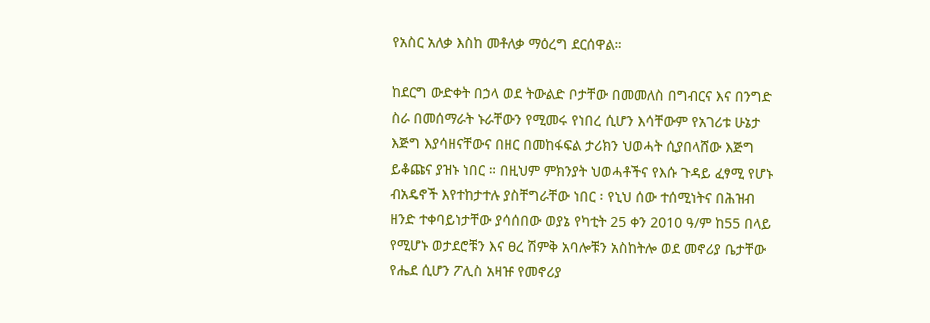የአስር አለቃ እስከ መቶለቃ ማዕረግ ደርሰዋል።

ከደርግ ውድቀት በኃላ ወደ ትውልድ ቦታቸው በመመለስ በግብርና እና በንግድ ስራ በመሰማራት ኑራቸውን የሚመሩ የነበረ ሲሆን እሳቸውም የአገሪቱ ሁኔታ እጅግ እያሳዘናቸውና በዘር በመከፋፍል ታሪክን ህወሓት ሲያበላሸው እጅግ ይቆጩና ያዝኑ ነበር ። በዚህም ምክንያት ህወሓቶችና የእሱ ጉዳይ ፈፃሚ የሆኑ ብአዴኖች እየተከታተሉ ያስቸግራቸው ነበር ፡ የኒህ ሰው ተሰሚነትና በሕዝብ ዘንድ ተቀባይነታቸው ያሳሰበው ወያኔ የካቲት 25 ቀን 2010 ዓ/ም ከ55 በላይ የሚሆኑ ወታደሮቹን እና ፀረ ሽምቅ አባሎቹን አስከትሎ ወደ መኖሪያ ቤታቸው የሔደ ሲሆን ፖሊስ አዛዡ የመኖሪያ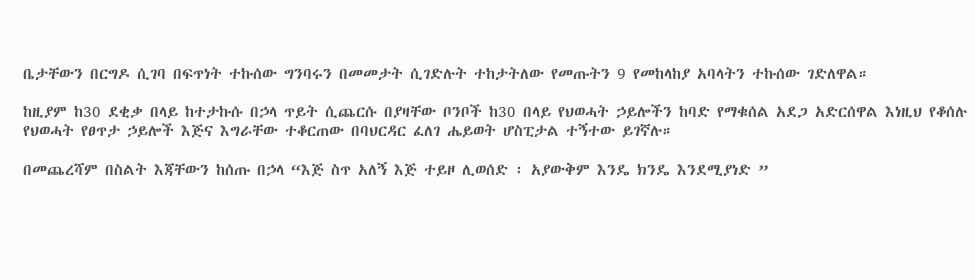ቤታቸውን በርግዶ ሲገባ በፍጥነት ተኩሰው ግንባሩን በመመታት ሲገድሉት ተከታትለው የመጡትን 9 የመከላከያ አባላትን ተኩሰው ገድለዋል።

ከዚያም ከ30 ደቂቃ በላይ ከተታኩሱ በኃላ ጥይት ሲጨርሱ በያዛቸው ቦንቦች ከ30 በላይ የህወሓት ኃይሎችን ከባድ የማቁሰል አደጋ አድርሰዋል እነዚህ የቆሰሉ የህወሓት የፀጥታ ኃይሎች እጅና እግራቸው ተቆርጠው በባህርዳር ፈለገ ሔይወት ሆስፒታል ተኝተው ይገኛሉ።

በመጨረሻም በስልት እጃቸውን ከሰጡ በኃላ “እጅ ስጥ አለኝ እጅ ተይዞ ሊወሰድ ፡ አያውቅም እንዴ ክንዴ እንደሚያነድ ”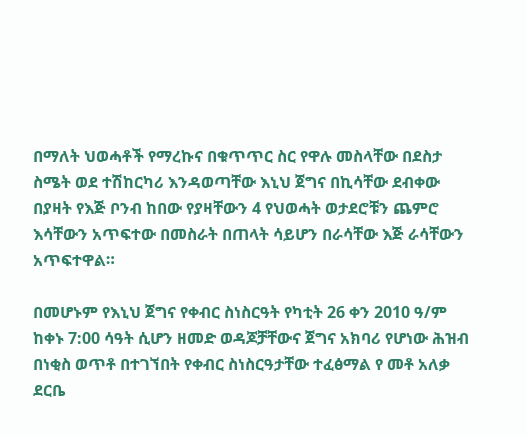በማለት ህወሓቶች የማረኩና በቁጥጥር ስር የዋሉ መስላቸው በደስታ ስሜት ወደ ተሽከርካሪ እንዳወጣቸው እኒህ ጀግና በኪሳቸው ደብቀው በያዛት የእጅ ቦንብ ከበው የያዛቸውን 4 የህወሓት ወታደሮቹን ጨምሮ እሳቸውን አጥፍተው በመስራት በጠላት ሳይሆን በራሳቸው እጅ ራሳቸውን አጥፍተዋል።

በመሆኑም የእኒህ ጀግና የቀብር ስነስርዓት የካቲት 26 ቀን 2010 ዓ/ም ከቀኑ 7:00 ሳዓት ሲሆን ዘመድ ወዳጆቻቸውና ጀግና አክባሪ የሆነው ሕዝብ በነቂስ ወጥቶ በተገኘበት የቀብር ስነስርዓታቸው ተፈፅማል የ መቶ አለቃ ደርቤ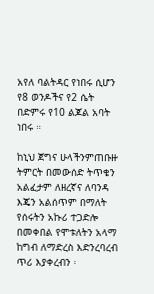አየለ ባልትዳር የነበሩ ሲሆን የ8 ወንዶችና የ2 ሴት በድምሩ የ10 ልጆል አባት ነበሩ ።

ከኒህ ጀግና ሁላችንምጠቡዙ ትምርት በመውሰድ ትጥቄን አልፈታም ለዘረኛና ለባንዳ እጄን አልሰጥም በማለት የሰሩትን አኩሪ ተጋድሎ በመቀበል የሞቱለትን አላማ ከግብ ለማድረስ እድንረባረብ ጥሪ እያቀረብን ፡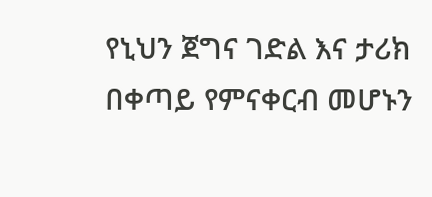የኒህን ጀግና ገድል እና ታሪክ በቀጣይ የምናቀርብ መሆኑን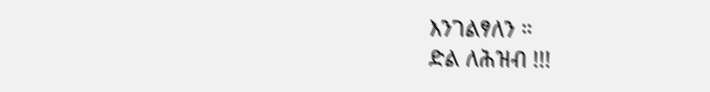እንገልፃለን ።
ድል ለሕዝብ !!!